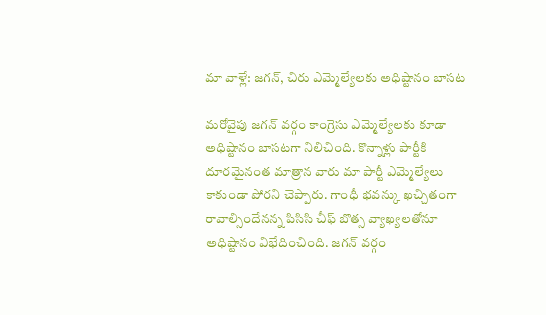మా వాళ్లే: జగన్, చిరు ఎమ్మెల్యేలకు అధిష్టానం బాసట

మరోవైపు జగన్ వర్గం కాంగ్రెసు ఎమ్మెల్యేలకు కూడా అధిష్టానం బాసటగా నిలిచింది. కొన్నాళ్లు పార్టీకి దూరమైనంత మాత్రాన వారు మా పార్టీ ఎమ్మెల్యేలు కాకుండా పోరని చెప్పారు. గాంధీ భవన్కు ఖచ్చితంగా రావాల్సిందేనన్న పిసిసి చీఫ్ బొత్స వ్యాఖ్యలతోనూ అధిష్టానం విభేదించింది. జగన్ వర్గం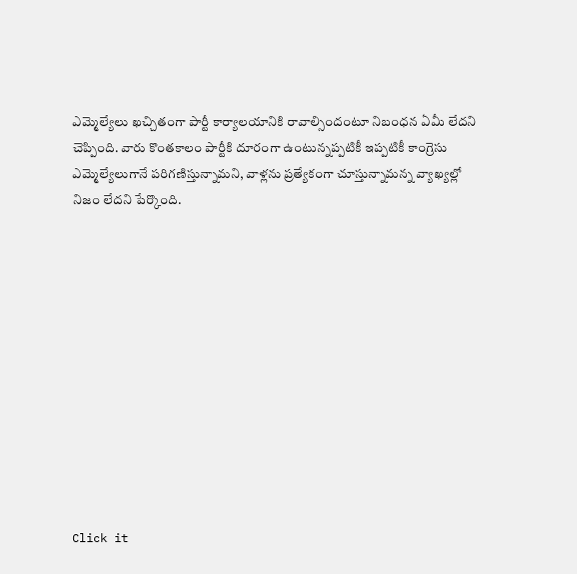ఎమ్మెల్యేలు ఖచ్చితంగా పార్టీ కార్యాలయానికి రావాల్సిందంటూ నిబంధన ఏమీ లేదని చెప్పింది. వారు కొంతకాలం పార్టీకి దూరంగా ఉంటున్నప్పటికీ ఇప్పటికీ కాంగ్రెసు ఎమ్మెల్యేలుగానే పరిగణిస్తున్నామని, వాళ్లను ప్రత్యేకంగా చూస్తున్నామన్న వ్యాఖ్యల్లో నిజం లేదని పేర్కొంది.












Click it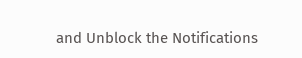and Unblock the Notifications